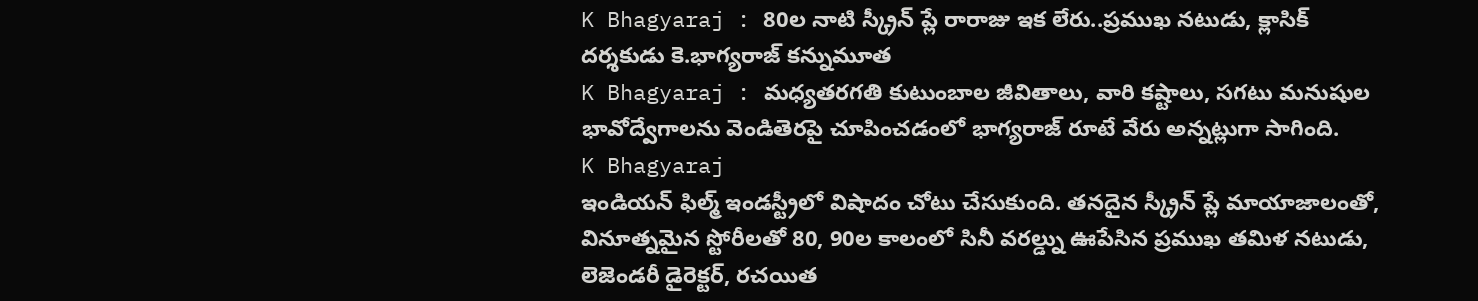K Bhagyaraj : 80ల నాటి స్క్రీన్ ప్లే రారాజు ఇక లేరు..ప్రముఖ నటుడు, క్లాసిక్ దర్శకుడు కె.భాగ్యరాజ్ కన్నుమూత
K Bhagyaraj : మధ్యతరగతి కుటుంబాల జీవితాలు, వారి కష్టాలు, సగటు మనుషుల భావోద్వేగాలను వెండితెరపై చూపించడంలో భాగ్యరాజ్ రూటే వేరు అన్నట్లుగా సాగింది.
K Bhagyaraj
ఇండియన్ ఫిల్మ్ ఇండస్ట్రీలో విషాదం చోటు చేసుకుంది. తనదైన స్క్రీన్ ప్లే మాయాజాలంతో, వినూత్నమైన స్టోరీలతో 80, 90ల కాలంలో సినీ వరల్డ్ను ఊపేసిన ప్రముఖ తమిళ నటుడు, లెజెండరీ డైరెక్టర్, రచయిత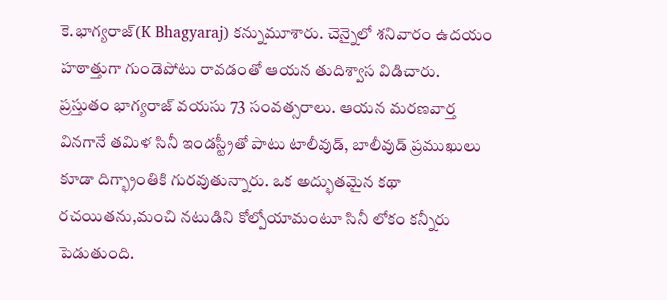కె.భాగ్యరాజ్(K Bhagyaraj) కన్నుమూశారు. చెన్నైలో శనివారం ఉదయం హఠాత్తుగా గుండెపోటు రావడంతో ఆయన తుదిశ్వాస విడిచారు.
ప్రస్తుతం భాగ్యరాజ్ వయసు 73 సంవత్సరాలు. ఆయన మరణవార్త వినగానే తమిళ సినీ ఇండస్ట్రీతో పాటు టాలీవుడ్, బాలీవుడ్ ప్రముఖులు కూడా దిగ్భ్రాంతికి గురవుతున్నారు. ఒక అద్భుతమైన కథా రచయితను,మంచి నటుడిని కోల్పోయామంటూ సినీ లోకం కన్నీరు పెడుతుంది.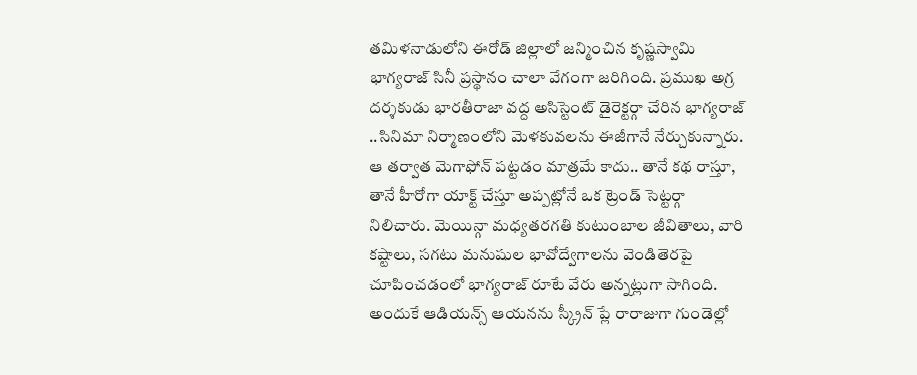తమిళనాడులోని ఈరోడ్ జిల్లాలో జన్మించిన కృష్ణస్వామి భాగ్యరాజ్ సినీ ప్రస్థానం చాలా వేగంగా జరిగింది. ప్రముఖ అగ్ర దర్శకుడు భారతీరాజా వద్ద అసిస్టెంట్ డైరెక్టర్గా చేరిన భాగ్యరాజ్ ..సినిమా నిర్మాణంలోని మెళకువలను ఈజీగానే నేర్చుకున్నారు.
ఆ తర్వాత మెగాఫోన్ పట్టడం మాత్రమే కాదు.. తానే కథ రాస్తూ, తానే హీరోగా యాక్ట్ చేస్తూ అప్పట్లోనే ఒక ట్రెండ్ సెట్టర్గా నిలిచారు. మెయిన్గా మధ్యతరగతి కుటుంబాల జీవితాలు, వారి కష్టాలు, సగటు మనుషుల భావోద్వేగాలను వెండితెరపై చూపించడంలో భాగ్యరాజ్ రూటే వేరు అన్నట్లుగా సాగింది. అందుకే ఆడియన్స్ ఆయనను స్క్రీన్ ప్లే రారాజుగా గుండెల్లో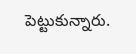పెట్టుకున్నారు.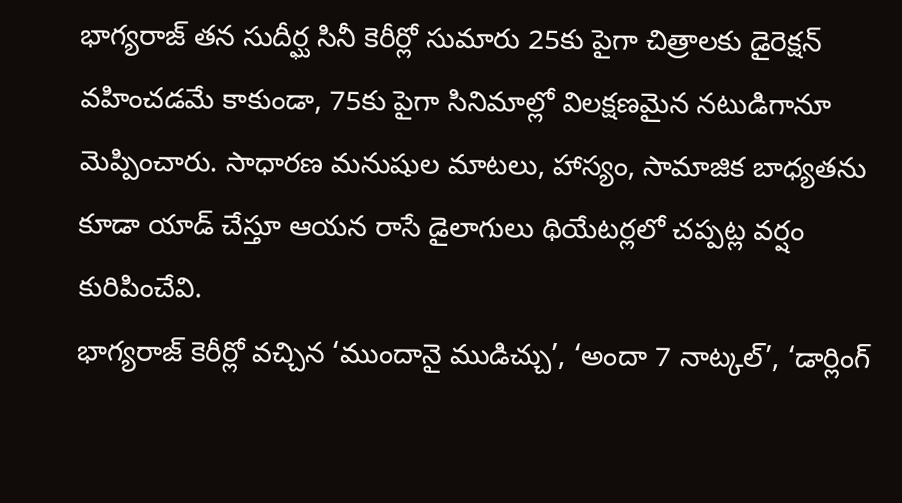భాగ్యరాజ్ తన సుదీర్ఘ సినీ కెరీర్లో సుమారు 25కు పైగా చిత్రాలకు డైరెక్షన్ వహించడమే కాకుండా, 75కు పైగా సినిమాల్లో విలక్షణమైన నటుడిగానూ మెప్పించారు. సాధారణ మనుషుల మాటలు, హాస్యం, సామాజిక బాధ్యతను కూడా యాడ్ చేస్తూ ఆయన రాసే డైలాగులు థియేటర్లలో చప్పట్ల వర్షం కురిపించేవి.
భాగ్యరాజ్ కెరీర్లో వచ్చిన ‘ముందానై ముడిచ్చు’, ‘అందా 7 నాట్కల్’, ‘డార్లింగ్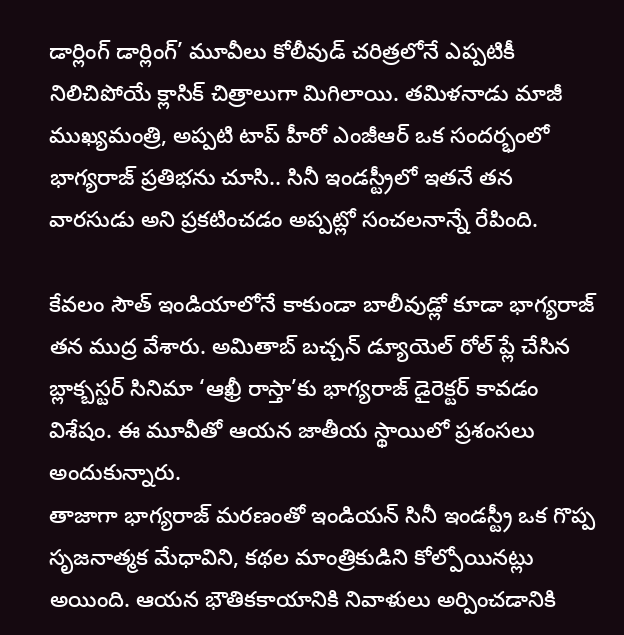డార్లింగ్ డార్లింగ్’ మూవీలు కోలీవుడ్ చరిత్రలోనే ఎప్పటికీ నిలిచిపోయే క్లాసిక్ చిత్రాలుగా మిగిలాయి. తమిళనాడు మాజీ ముఖ్యమంత్రి, అప్పటి టాప్ హీరో ఎంజీఆర్ ఒక సందర్భంలో భాగ్యరాజ్ ప్రతిభను చూసి.. సినీ ఇండస్ట్రీలో ఇతనే తన వారసుడు అని ప్రకటించడం అప్పట్లో సంచలనాన్నే రేపింది.

కేవలం సౌత్ ఇండియాలోనే కాకుండా బాలీవుడ్లో కూడా భాగ్యరాజ్ తన ముద్ర వేశారు. అమితాబ్ బచ్చన్ డ్యూయెల్ రోల్ ప్లే చేసిన బ్లాక్బస్టర్ సినిమా ‘ఆఖ్రీ రాస్తా’కు భాగ్యరాజ్ డైరెక్టర్ కావడం విశేషం. ఈ మూవీతో ఆయన జాతీయ స్థాయిలో ప్రశంసలు అందుకున్నారు.
తాజాగా భాగ్యరాజ్ మరణంతో ఇండియన్ సినీ ఇండస్ట్రీ ఒక గొప్ప సృజనాత్మక మేధావిని, కథల మాంత్రికుడిని కోల్పోయినట్లు అయింది. ఆయన భౌతికకాయానికి నివాళులు అర్పించడానికి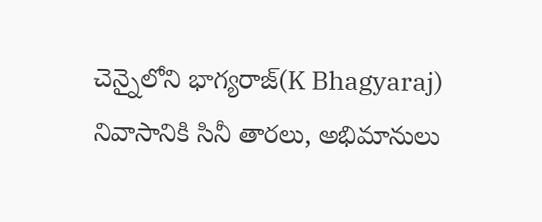చెన్నైలోని భాగ్యరాజ్(K Bhagyaraj) నివాసానికి సినీ తారలు, అభిమానులు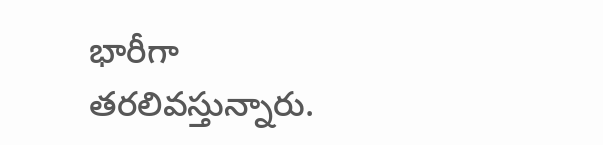భారీగా తరలివస్తున్నారు.